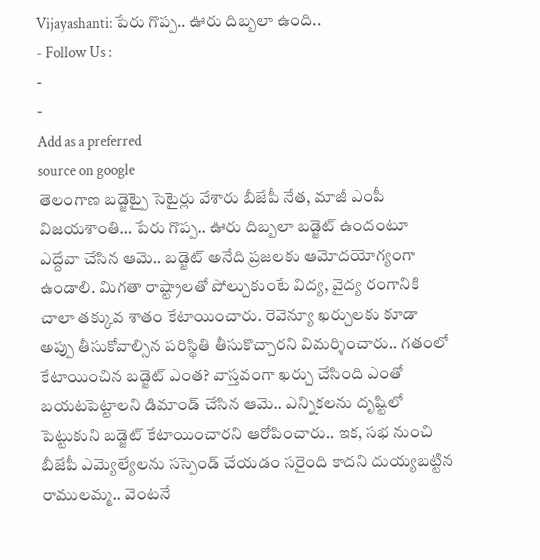Vijayashanti: పేరు గొప్ప.. ఊరు దిబ్బలా ఉంది..
- Follow Us :
-
-
Add as a preferred
source on google
తెలంగాణ బడ్జెట్పై సెటైర్లు వేశారు బీజేపీ నేత, మాజీ ఎంపీ విజయశాంతి… పేరు గొప్ప.. ఊరు దిబ్బలా బడ్జెట్ ఉందంటూ ఎద్దేవా చేసిన ఆమె.. బడ్జెట్ అనేది ప్రజలకు ఆమోదయోగ్యంగా ఉండాలి. మిగతా రాష్ట్రాలతో పోల్చుకుంటే విద్య, వైద్య రంగానికి చాలా తక్కువ శాతం కేటాయించారు. రెవెన్యూ ఖర్చులకు కూడా అప్పు తీసుకోవాల్సిన పరిస్థితి తీసుకొచ్చారని విమర్శించారు.. గతంలో కేటాయించిన బడ్జెట్ ఎంత? వాస్తవంగా ఖర్చు చేసింది ఎంతో బయటపెట్టాలని డిమాండ్ చేసిన ఆమె.. ఎన్నికలను దృష్టిలో పెట్టుకుని బడ్జెట్ కేటాయించారని ఆరోపించారు.. ఇక, సభ నుంచి బీజేపీ ఎమ్యెల్యేలను సస్పెండ్ చేయడం సరైంది కాదని దుయ్యబట్టిన రాములమ్మ.. వెంటనే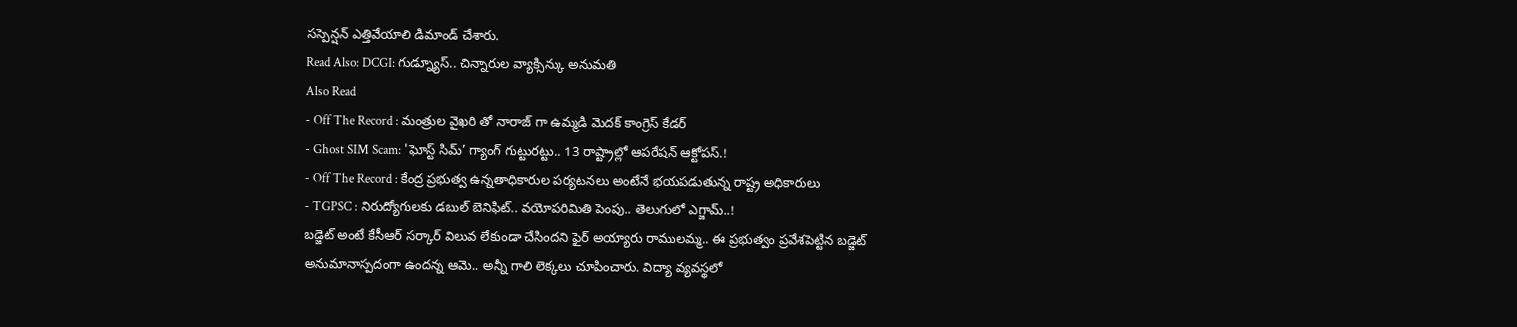సస్పెన్షన్ ఎత్తివేయాలి డిమాండ్ చేశారు.
Read Also: DCGI: గుడ్న్యూస్.. చిన్నారుల వ్యాక్సిన్కు అనుమతి
Also Read
- Off The Record : మంత్రుల వైఖరి తో నారాజ్ గా ఉమ్మడి మెదక్ కాంగ్రెస్ కేడర్
- Ghost SIM Scam: 'ఘోస్ట్ సిమ్’ గ్యాంగ్ గుట్టురట్టు.. 13 రాష్ట్రాల్లో ఆపరేషన్ ఆక్టోపస్.!
- Off The Record : కేంద్ర ప్రభుత్వ ఉన్నతాధికారుల పర్యటనలు అంటేనే భయపడుతున్న రాష్ట్ర అధికారులు
- TGPSC : నిరుద్యోగులకు డబుల్ బెనిఫిట్.. వయోపరిమితి పెంపు.. తెలుగులో ఎగ్జామ్..!
బడ్జెట్ అంటే కేసీఆర్ సర్కార్ విలువ లేకుండా చేసిందని ఫైర్ అయ్యారు రాములమ్మ.. ఈ ప్రభుత్వం ప్రవేశపెట్టిన బడ్జెట్ అనుమానాస్పదంగా ఉందన్న ఆమె.. అన్నీ గాలి లెక్కలు చూపించారు. విద్యా వ్యవస్థలో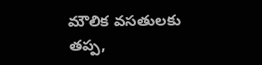మౌలిక వసతులకు తప్ప,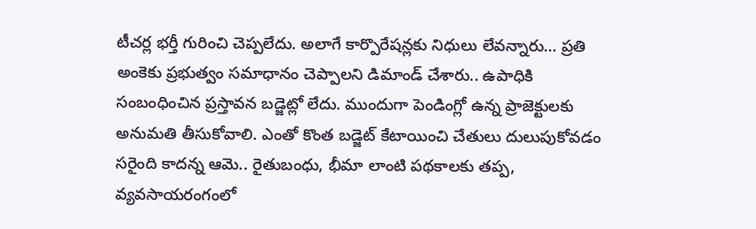టీచర్ల భర్తీ గురించి చెప్పలేదు. అలాగే కార్పొరేషన్లకు నిధులు లేవన్నారు… ప్రతి అంకెకు ప్రభుత్వం సమాధానం చెప్పాలని డిమాండ్ చేశారు.. ఉపాధికి సంబంధించిన ప్రస్తావన బడ్జెట్లో లేదు. ముందుగా పెండింగ్లో ఉన్న ప్రాజెక్టులకు అనుమతి తీసుకోవాలి. ఎంతో కొంత బడ్జెట్ కేటాయించి చేతులు దులుపుకోవడం సరైంది కాదన్న ఆమె.. రైతుబంధు, భీమా లాంటి పథకాలకు తప్ప, వ్యవసాయరంగంలో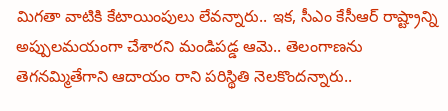మిగతా వాటికి కేటాయింపులు లేవన్నారు.. ఇక, సీఎం కేసీఆర్ రాష్ట్రాన్ని అప్పులమయంగా చేశారని మండిపడ్డ ఆమె.. తెలంగాణను తెగనమ్మితేగాని ఆదాయం రాని పరిస్థితి నెలకొందన్నారు..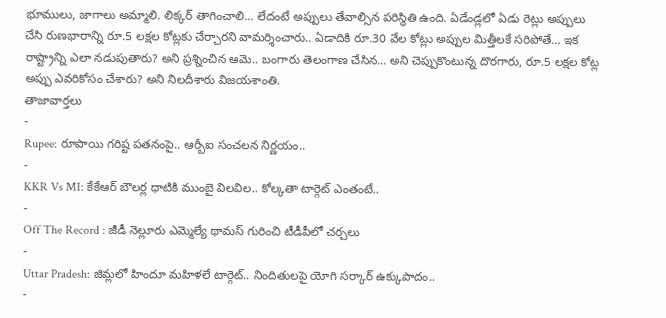భూములు, జాగాలు అమ్మాలి. లిక్కర్ తాగించాలి… లేదంటే అప్పులు తేవాల్సిన పరిస్థితి ఉంది. ఏడేండ్లలో ఏడు రెట్లు అప్పులు చేసి రుణభారాన్ని రూ.5 లక్షల కోట్లకు చేర్చారని వామర్శించారు.. ఏడాదికి రూ.30 వేల కోట్లు అప్పుల మిత్తీలకే సరిపోతే… ఇక రాష్ట్రాన్ని ఎలా నడుపుతారు? అని ప్రశ్నించిన ఆమె.. బంగారు తెలంగాణ చేసిన… అని చెప్పుకొంటున్న దొరగారు, రూ.5 లక్షల కోట్ల అప్పు ఎవరికోసం చేశారు? అని నిలదీశారు విజయశాంతి.
తాజావార్తలు
-
Rupee: రూపాయి గరిష్ట పతనంపై.. ఆర్బీఐ సంచలన నిర్ణయం..
-
KKR Vs MI: కేకేఆర్ బౌలర్ల ధాటికి ముంబై విలవిల.. కోల్కతా టార్గెట్ ఎంతంటే..
-
Off The Record : జీడీ నెల్లూరు ఎమ్మెల్యే థామస్ గురించి టీడీపీలో చర్చలు
-
Uttar Pradesh: జిమ్లలో హిందూ మహిళలే టార్గెట్.. నిందితులపై యోగి సర్కార్ ఉక్కుపాదం..
-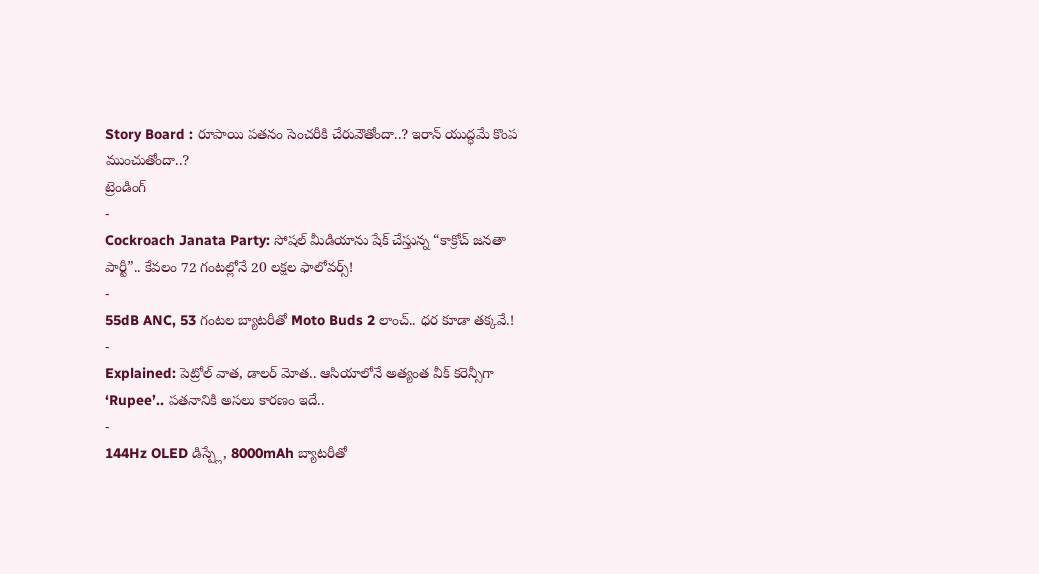Story Board : రూపాయి పతనం సెంచరీకి చేరువౌతోందా..? ఇరాన్ యుద్ధమే కొంప ముంచుతోందా..?
ట్రెండింగ్
-
Cockroach Janata Party: సోషల్ మీడియాను షేక్ చేస్తున్న “కాక్రోచ్ జనతా పార్టీ”.. కేవలం 72 గంటల్లోనే 20 లక్షల ఫాలోవర్స్!
-
55dB ANC, 53 గంటల బ్యాటరీతో Moto Buds 2 లాంచ్.. ధర కూడా తక్కవే.!
-
Explained: పెట్రోల్ వాత, డాలర్ మోత.. ఆసియాలోనే అత్యంత వీక్ కరెన్సీగా ‘Rupee’.. పతనానికి అసలు కారణం ఇదే..
-
144Hz OLED డిస్ప్లే, 8000mAh బ్యాటరీతో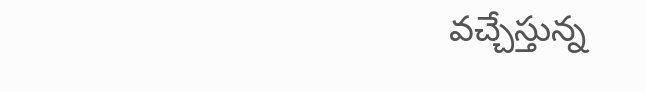వచ్చేస్తున్న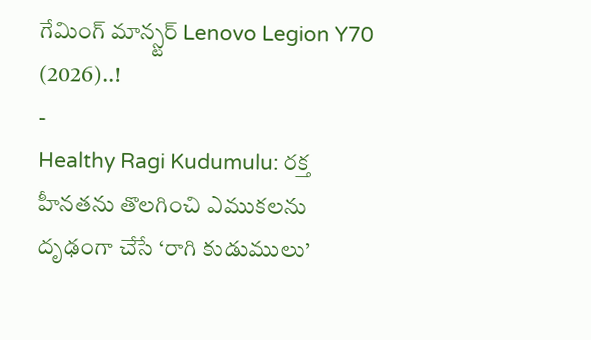గేమింగ్ మాన్స్టర్ Lenovo Legion Y70 (2026)..!
-
Healthy Ragi Kudumulu: రక్త హీనతను తొలగించి ఎముకలను దృఢంగా చేసే ‘రాగి కుడుములు’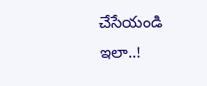చేసేయండి ఇలా..!